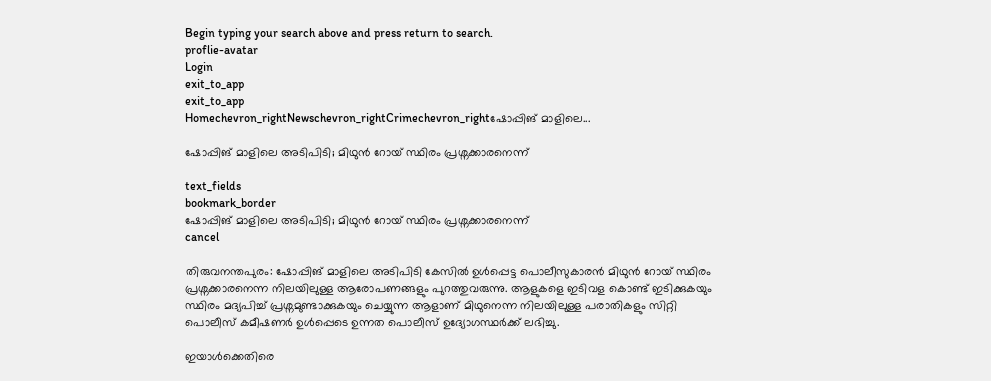Begin typing your search above and press return to search.
proflie-avatar
Login
exit_to_app
exit_to_app
Homechevron_rightNewschevron_rightCrimechevron_rightഷോപ്പിങ് മാളിലെ...

ഷോപ്പിങ് മാളിലെ അടിപിടി; മിഥുൻ റോയ് സ്ഥിരം പ്രശ്നക്കാരനെന്ന്

text_fields
bookmark_border
ഷോപ്പിങ് മാളിലെ അടിപിടി; മിഥുൻ റോയ് സ്ഥിരം പ്രശ്നക്കാരനെന്ന്
cancel

തിരുവനന്തപുരം: ഷോപ്പിങ് മാളിലെ അടിപിടി കേസിൽ ഉൾപ്പെട്ട പൊലീസുകാരൻ മിഥുന്‍ റോയ് സ്ഥിരം പ്രശ്നക്കാരനെന്ന നിലയിലുള്ള ആരോപണങ്ങളും പുറത്തുവരുന്നു. ആളുകളെ ഇടിവള കൊണ്ട് ഇടിക്കുകയും സ്ഥിരം മദ്യപിച്ച് പ്രശ്നമുണ്ടാക്കുകയും ചെയ്യുന്ന ആളാണ് മിഥുനെന്ന നിലയിലുള്ള പരാതികളും സിറ്റി പൊലീസ് കമീഷണർ ഉൾപ്പെടെ ഉന്നത പൊലീസ് ഉദ്യോഗസ്ഥർക്ക് ലഭിച്ചു.

ഇയാൾക്കെതിരെ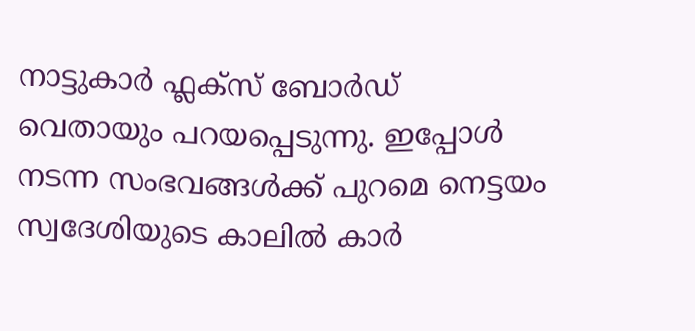നാട്ടുകാർ ഫ്ലക്സ് ബോർഡ് വെതായും പറയപ്പെടുന്നു. ഇപ്പോൾ നടന്ന സംഭവങ്ങൾക്ക് പുറമെ നെട്ടയം സ്വദേശിയുടെ കാലില്‍ കാര്‍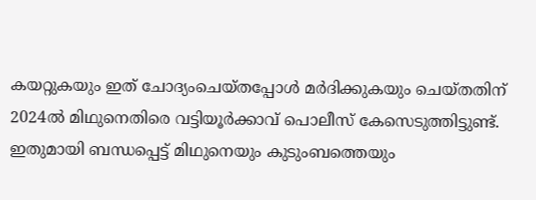കയറ്റുകയും ഇത് ചോദ്യംചെയ്തപ്പോൾ മര്‍ദിക്കുകയും ചെയ്തതിന് 2024ല്‍ മിഥുനെതിരെ വട്ടിയൂര്‍ക്കാവ് പൊലീസ് കേസെടുത്തിട്ടുണ്ട്. ഇതുമായി ബന്ധപ്പെട്ട് മിഥുനെയും കുടുംബത്തെയും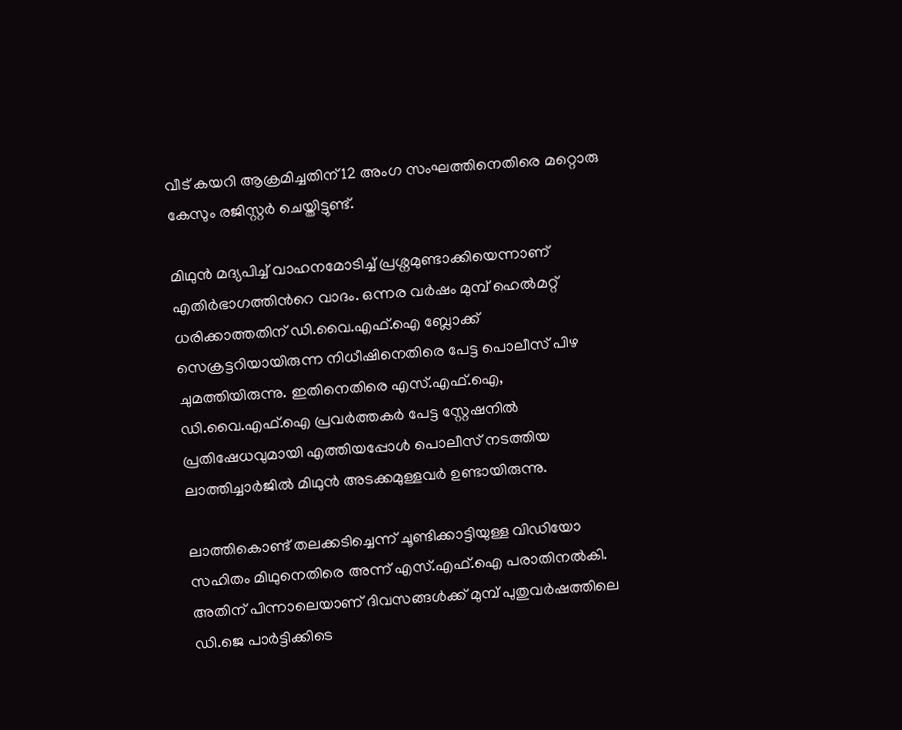വീട് കയറി ആക്രമിച്ചതിന് 12 അംഗ സംഘത്തിനെതിരെ മറ്റൊരു കേസും രജിസ്റ്റർ ചെയ്തിട്ടുണ്ട്.

മിഥുൻ മദ്യപിച്ച് വാഹനമോടിച്ച് പ്രശ്നമുണ്ടാക്കിയെന്നാണ് എതിർഭാഗത്തിന്‍റെ വാദം. ഒന്നര വർഷം മുമ്പ് ഹെൽമറ്റ് ധരിക്കാത്തതിന് ഡി.വൈ.എഫ്.ഐ ബ്ലോക്ക് സെക്രട്ടറിയായിരുന്ന നിധീഷിനെതിരെ പേട്ട പൊലീസ് പിഴ ചുമത്തിയിരുന്നു. ഇതിനെതിരെ എസ്.എഫ്.ഐ, ഡി.വൈ.എഫ്.ഐ പ്രവർത്തകർ പേട്ട സ്റ്റേഷനിൽ പ്രതിഷേധവുമായി എത്തിയപ്പോൾ പൊലീസ് നടത്തിയ ലാത്തിച്ചാർജിൽ മിഥുൻ അടക്കമുള്ളവർ ഉണ്ടായിരുന്നു.

ലാത്തികൊണ്ട് തലക്കടിച്ചെന്ന് ചൂണ്ടിക്കാട്ടിയുള്ള വിഡിയോ സഹിതം മിഥുനെതിരെ അന്ന് എസ്.എഫ്.ഐ പരാതിനൽകി. അതിന് പിന്നാലെയാണ് ദിവസങ്ങൾക്ക് മുമ്പ് പുതുവർഷത്തിലെ ഡി.ജെ പാർട്ടിക്കിടെ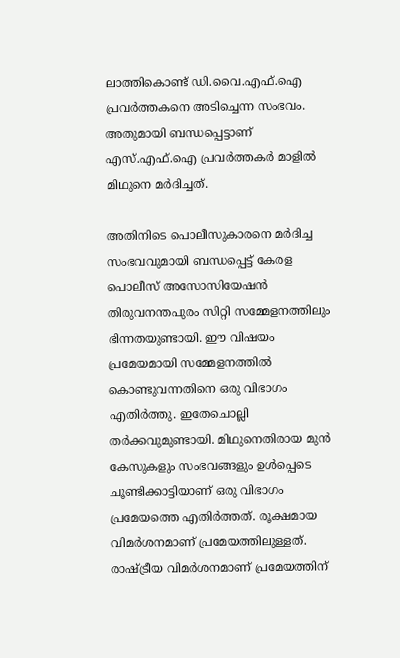ലാത്തികൊണ്ട് ഡി.വൈ.എഫ്.ഐ പ്രവർത്തകനെ അടിച്ചെന്ന സംഭവം. അതുമായി ബന്ധപ്പെട്ടാണ് എസ്.എഫ്.ഐ പ്രവർത്തക‍ർ മാളിൽ മിഥുനെ മർദിച്ചത്.

അതിനിടെ പൊലീസുകാരനെ മർദിച്ച സംഭവവുമായി ബന്ധപ്പെട്ട് കേരള പൊലീസ് അസോസിയേഷൻ തിരുവനന്തപുരം സിറ്റി സമ്മേളനത്തിലും ഭിന്നതയുണ്ടായി. ഈ വിഷയം പ്രമേയമായി സമ്മേളനത്തിൽ കൊണ്ടുവന്നതിനെ ഒരു വിഭാഗം എതിർത്തു. ഇതേചൊല്ലി തർക്കവുമുണ്ടായി. മിഥുനെതിരായ മുൻ കേസുകളും സംഭവങ്ങളും ഉൾപ്പെടെ ചൂണ്ടിക്കാട്ടിയാണ് ഒരു വിഭാഗം പ്രമേയത്തെ എതിർത്തത്. രൂക്ഷമായ വിമർശനമാണ് പ്രമേയത്തിലുള്ളത്. രാഷ്ട്രീയ വിമർശനമാണ് പ്രമേയത്തിന്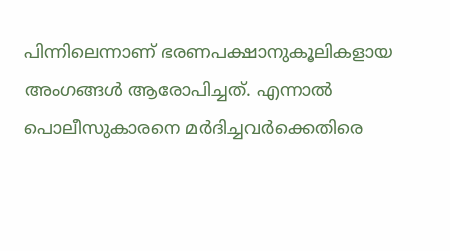പിന്നിലെന്നാണ് ഭരണപക്ഷാനുകൂലികളായ അംഗങ്ങൾ ആരോപിച്ചത്. എന്നാൽ പൊലീസുകാരനെ മർദിച്ചവർക്കെതിരെ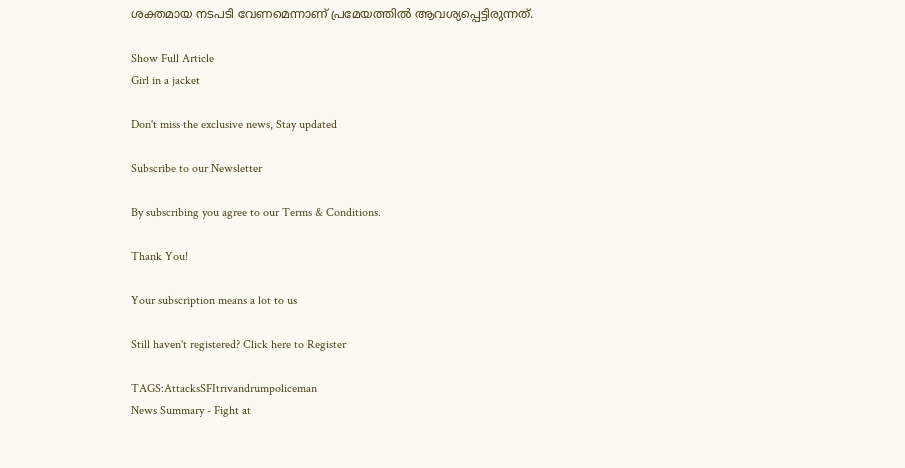ശക്തമായ നടപടി വേണമെന്നാണ് പ്രമേയത്തിൽ ആവശ്യപ്പെട്ടിരുന്നത്.

Show Full Article
Girl in a jacket

Don't miss the exclusive news, Stay updated

Subscribe to our Newsletter

By subscribing you agree to our Terms & Conditions.

Thank You!

Your subscription means a lot to us

Still haven't registered? Click here to Register

TAGS:AttacksSFItrivandrumpoliceman
News Summary - Fight at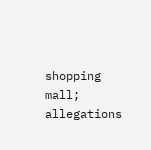shopping mall; allegations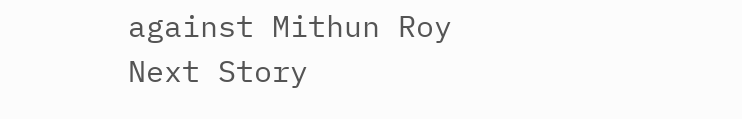against Mithun Roy
Next Story